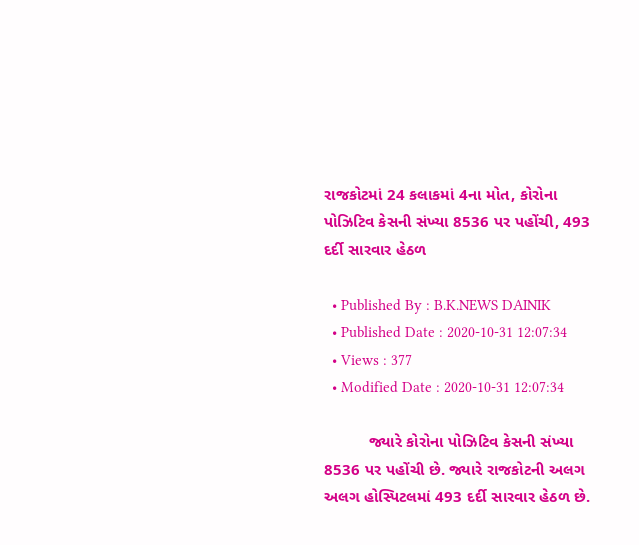રાજકોટમાં 24 કલાકમાં 4ના મોત, કોરોના પોઝિટિવ કેસની સંખ્યા 8536 પર પહોંચી, 493 દર્દી સારવાર હેઠળ

  • Published By : B.K.NEWS DAINIK
  • Published Date : 2020-10-31 12:07:34
  • Views : 377
  • Modified Date : 2020-10-31 12:07:34

          જ્યારે કોરોના પોઝિટિવ કેસની સંખ્યા 8536 પર પહોંચી છે. જ્યારે રાજકોટની અલગ અલગ હોસ્પિટલમાં 493 દર્દી સારવાર હેઠળ છે.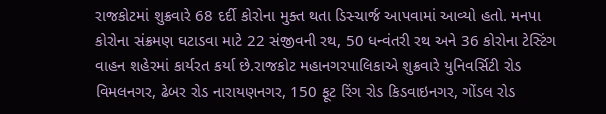રાજકોટમાં શુક્રવારે 68 દર્દી કોરોના મુક્ત થતા ડિસ્ચાર્જ આપવામાં આવ્યો હતો. મનપા કોરોના સંક્રમણ ઘટાડવા માટે 22 સંજીવની રથ, 50 ધન્વંતરી રથ અને 36 કોરોના ટેસ્ટિંગ વાહન શહેરમાં કાર્યરત કર્યા છે.રાજકોટ મહાનગરપાલિકાએ શુક્રવારે યુનિવર્સિટી રોડ વિમલનગર, ઢેબર રોડ નારાયણનગર, 150 ફૂટ રિંગ રોડ કિડવાઇનગર, ગોંડલ રોડ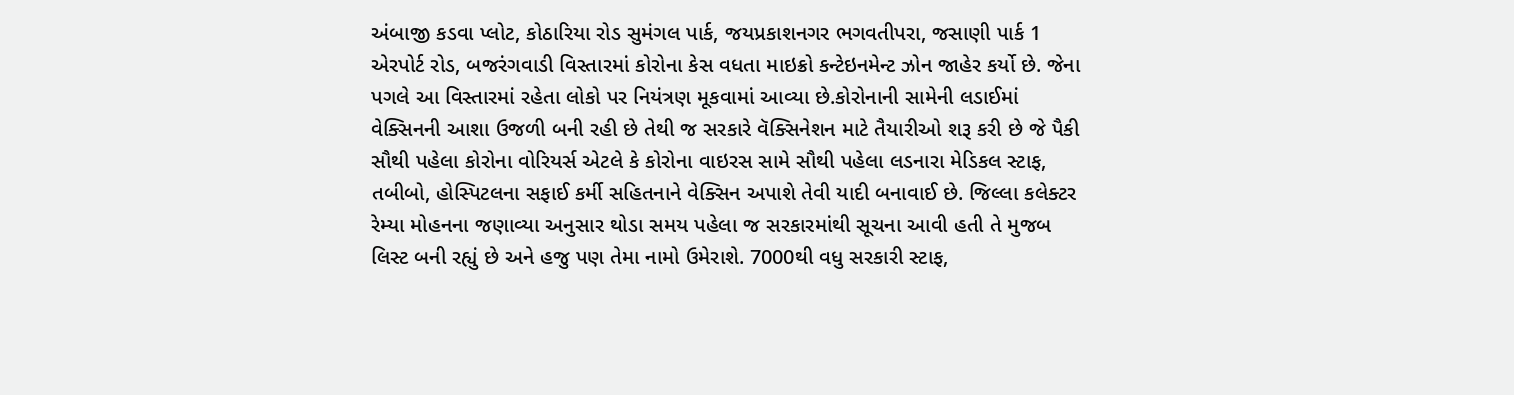અંબાજી કડવા પ્લોટ, કોઠારિયા રોડ સુમંગલ પાર્ક, જયપ્રકાશનગર ભગવતીપરા, જસાણી પાર્ક 1 એરપોર્ટ રોડ, બજરંગવાડી વિસ્તારમાં કોરોના કેસ વધતા માઇક્રો કન્ટેઇનમેન્ટ ઝોન જાહેર કર્યો છે. જેના પગલે આ વિસ્તારમાં રહેતા લોકો પર નિયંત્રણ મૂકવામાં આવ્યા છે.કોરોનાની સામેની લડાઈમાં વેક્સિનની આશા ઉજળી બની રહી છે તેથી જ સરકારે વૅક્સિનેશન માટે તૈયારીઓ શરૂ કરી છે જે પૈકી સૌથી પહેલા કોરોના વોરિયર્સ એટલે કે કોરોના વાઇરસ સામે સૌથી પહેલા લડનારા મેડિકલ સ્ટાફ, તબીબો, હોસ્પિટલના સફાઈ કર્મી સહિતનાને વેક્સિન અપાશે તેવી યાદી બનાવાઈ છે. જિલ્લા કલેક્ટર રેમ્યા મોહનના જણાવ્યા અનુસાર થોડા સમય પહેલા જ સરકારમાંથી સૂચના આવી હતી તે મુજબ લિસ્ટ બની રહ્યું છે અને હજુ પણ તેમા નામો ઉમેરાશે. 7000થી વધુ સરકારી સ્ટાફ,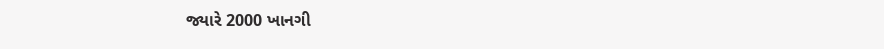જ્યારે 2000 ખાનગી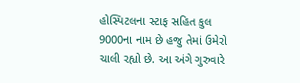હોસ્પિટલના સ્ટાફ સહિત કુલ 9000ના નામ છે હજુ તેમાં ઉમેરો ચાલી રહ્યો છે. આ અંગે ગુરુવારે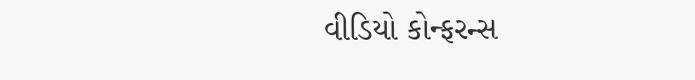વીડિયો કોન્ફરન્સ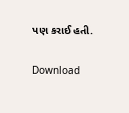પણ કરાઈ હતી.

Download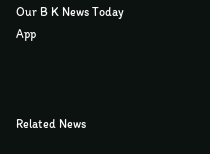Our B K News Today App



Related News